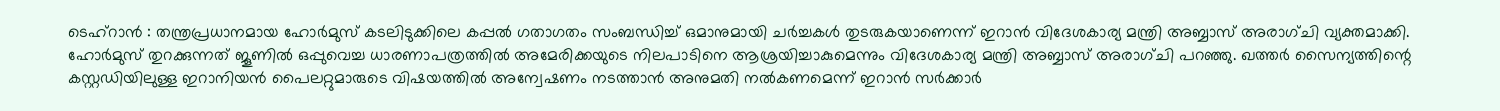ടെഹ്റാൻ : തന്ത്രപ്രധാനമായ ഹോർമുസ് കടലിടുക്കിലെ കപ്പൽ ഗതാഗതം സംബന്ധിച്ച് ഒമാനുമായി ചർച്ചകൾ തുടരുകയാണെന്ന് ഇറാൻ വിദേശകാര്യ മന്ത്രി അബ്ബാസ് അരാഗ്ചി വ്യക്തമാക്കി. ഹോർമുസ് തുറക്കുന്നത് ജൂണിൽ ഒപ്പുവെച്ച ധാരണാപത്രത്തിൽ അമേരിക്കയുടെ നിലപാടിനെ ആശ്രയിച്ചാകുമെന്നും വിദേശകാര്യ മന്ത്രി അബ്ബാസ് അരാഗ്ചി പറഞ്ഞു. ഖത്തർ സൈന്യത്തിന്റെ കസ്റ്റഡിയിലുള്ള ഇറാനിയൻ പൈലറ്റുമാരുടെ വിഷയത്തിൽ അന്വേഷണം നടത്താൻ അനുമതി നൽകണമെന്ന് ഇറാൻ സർക്കാർ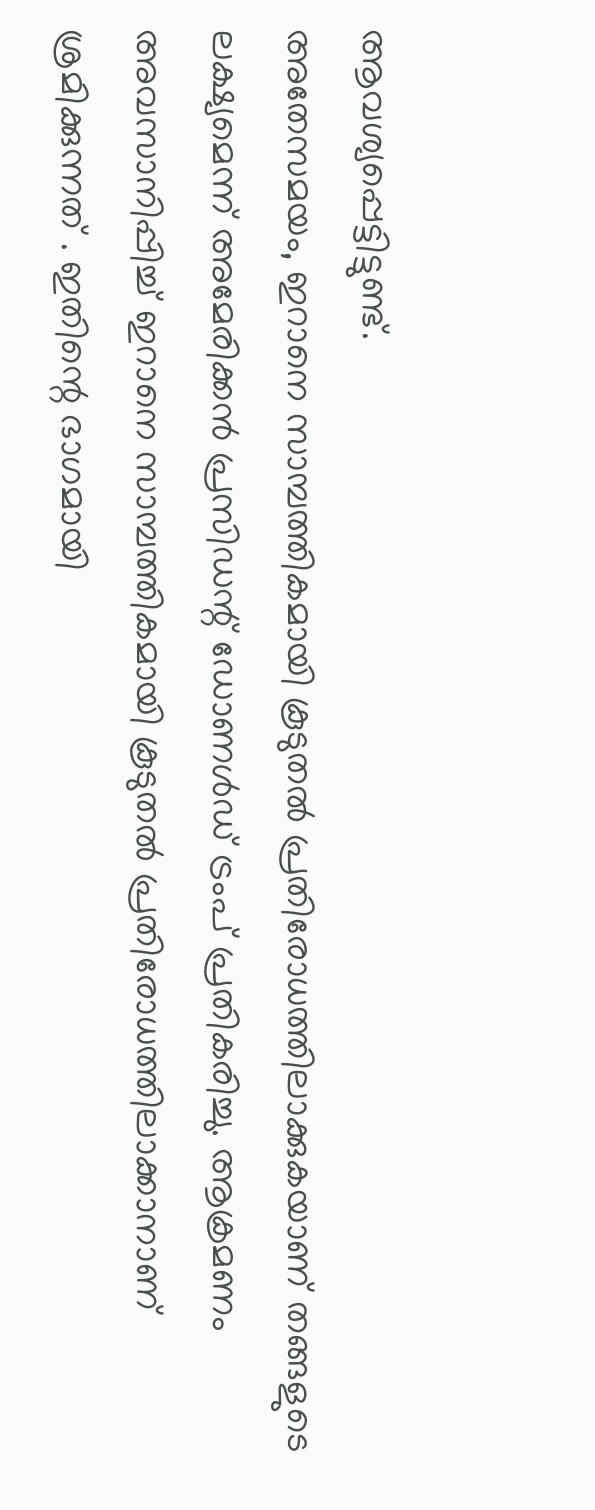ആവശ്യപ്പെട്ടിട്ടുണ്ട്.
അതേസമയം, ഇറാനെ സാമ്പത്തികമായി കൂടുതൽ പ്രതിരോധത്തിലാക്കുകയാണ് തങ്ങളുടെ ലക്ഷ്യമെന്ന് അമേരിക്കൻ പ്രസിഡന്റ് ഡോണൾഡ് ട്രംപ് പ്രതികരിച്ചു. ആക്രമണം അവസാനിപ്പിച്ച് ഇറാനെ സാമ്പത്തികമായി കൂടുതൽ പ്രതിരോധത്തിലാക്കാനാണ് ശ്രമിക്കുന്നത് . ഇതിന്റെ ഭാഗമായി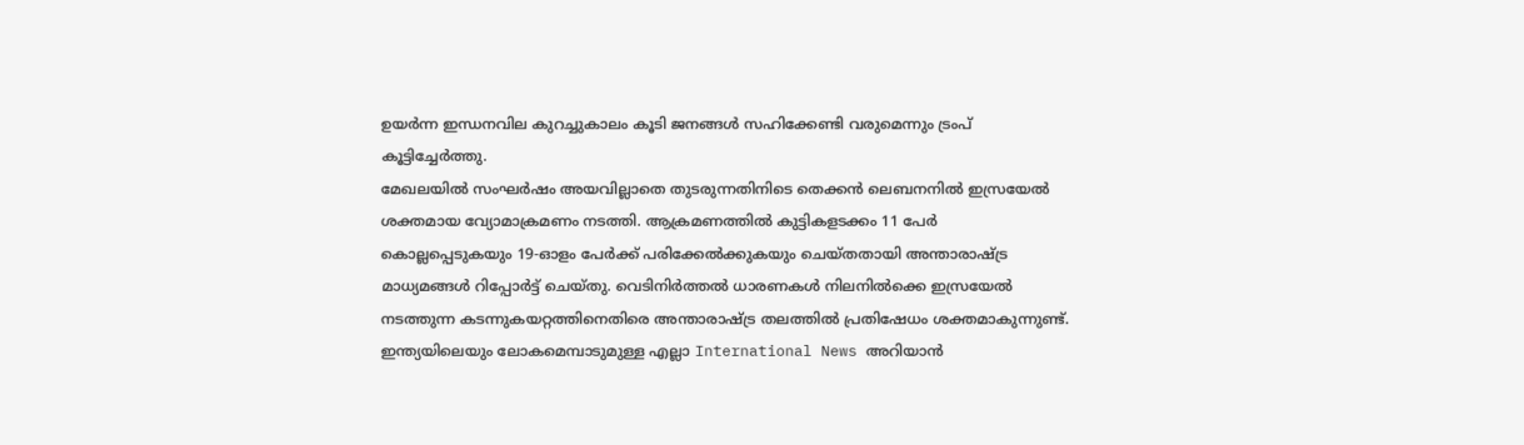ഉയർന്ന ഇന്ധനവില കുറച്ചുകാലം കൂടി ജനങ്ങൾ സഹിക്കേണ്ടി വരുമെന്നും ട്രംപ് കൂട്ടിച്ചേർത്തു.
മേഖലയിൽ സംഘർഷം അയവില്ലാതെ തുടരുന്നതിനിടെ തെക്കൻ ലെബനനിൽ ഇസ്രയേൽ ശക്തമായ വ്യോമാക്രമണം നടത്തി. ആക്രമണത്തിൽ കുട്ടികളടക്കം 11 പേർ കൊല്ലപ്പെടുകയും 19-ഓളം പേർക്ക് പരിക്കേൽക്കുകയും ചെയ്തതായി അന്താരാഷ്ട്ര മാധ്യമങ്ങൾ റിപ്പോർട്ട് ചെയ്തു. വെടിനിർത്തൽ ധാരണകൾ നിലനിൽക്കെ ഇസ്രയേൽ നടത്തുന്ന കടന്നുകയറ്റത്തിനെതിരെ അന്താരാഷ്ട്ര തലത്തിൽ പ്രതിഷേധം ശക്തമാകുന്നുണ്ട്.
ഇന്ത്യയിലെയും ലോകമെമ്പാടുമുള്ള എല്ലാ International News അറിയാൻ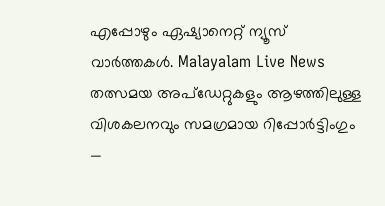എപ്പോഴും ഏഷ്യാനെറ്റ് ന്യൂസ് വാർത്തകൾ. Malayalam Live News തത്സമയ അപ്ഡേറ്റുകളും ആഴത്തിലുള്ള വിശകലനവും സമഗ്രമായ റിപ്പോർട്ടിംഗും —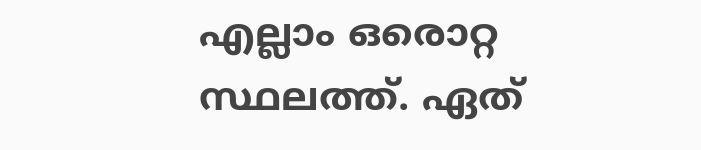എല്ലാം ഒരൊറ്റ സ്ഥലത്ത്. ഏത്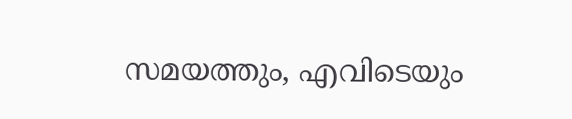സമയത്തും, എവിടെയും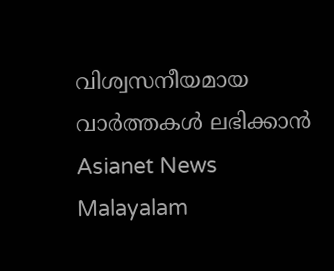വിശ്വസനീയമായ വാർത്തകൾ ലഭിക്കാൻ Asianet News Malayalam